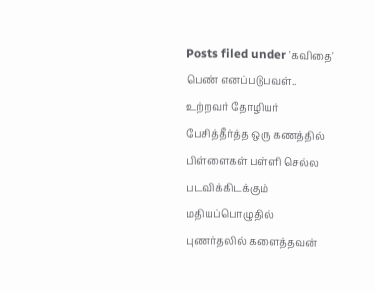Posts filed under 'கவிதை'
பெண் எனப்படுபவள்..
உற்றவர் தோழியர்
பேசித்தீர்த்த ஒரு கணத்தில்
பிள்ளைகள் பள்ளி செல்ல
படவிக்கிடக்கும்
மதியப்பொழுதில்
புணர்தலில் களைத்தவன்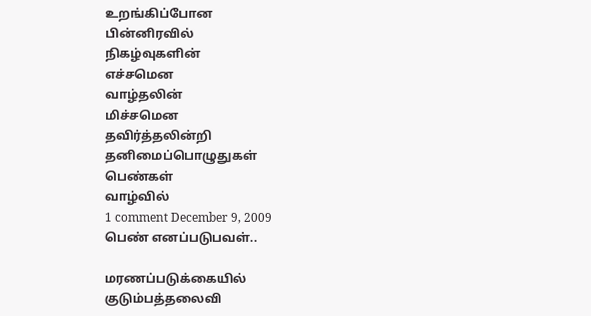உறங்கிப்போன
பின்னிரவில்
நிகழ்வுகளின்
எச்சமென
வாழ்தலின்
மிச்சமென
தவிர்த்தலின்றி
தனிமைப்பொழுதுகள்
பெண்கள்
வாழ்வில்
1 comment December 9, 2009
பெண் எனப்படுபவள்..

மரணப்படுக்கையில்
குடும்பத்தலைவி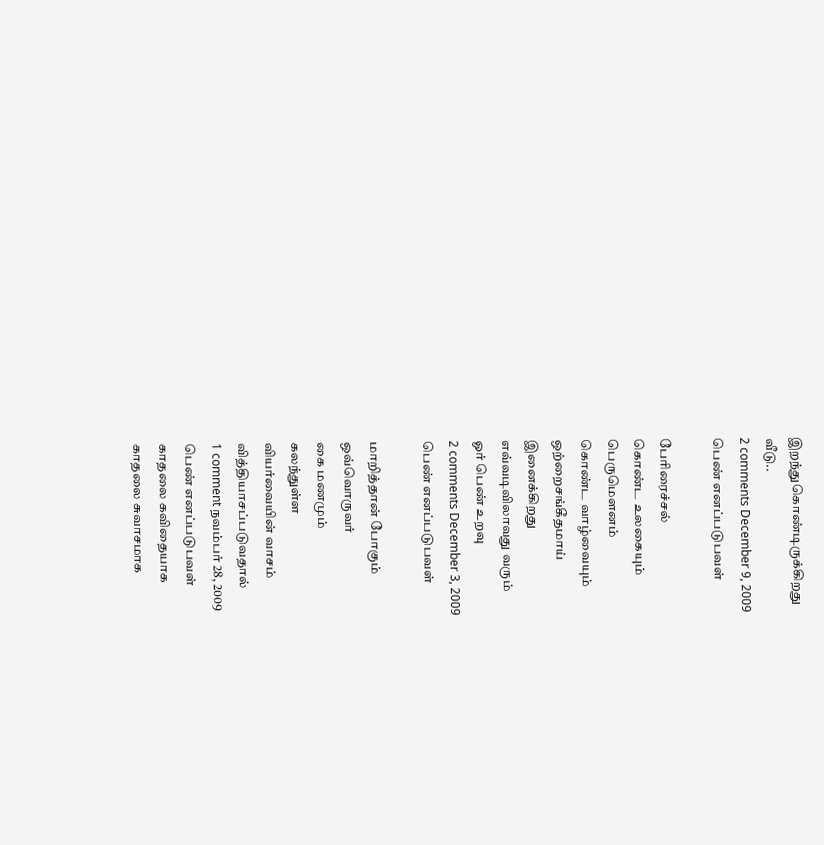இறந்துகொண்டிருக்கிறது
வீடு..
2 comments December 9, 2009
பெண் எனப்படுபவள்

பேரிரைச்சல்
கொண்ட உலகையும்
பெருமெளனம்
கொண்ட வாழ்வையும்
ஒற்றைசங்கீதமாய்
இனைக்கிறது
எவ்வடிவிலாவது வரும்
ஓர் பெண் உறவு
2 comments December 3, 2009
பெண் எனப்படுபவள்

மாறித்தான் போகும்
ஒவ்வொருவர்
கை மணமும்
கலந்துள்ள
வியர்வையின் வாசம்
வித்தியாசப்படுவதால்
1 comment நவம்பர் 28, 2009
பெண் எனப்படுபவள்
காதலை கவிதையாக
காதலை சுவாசமாக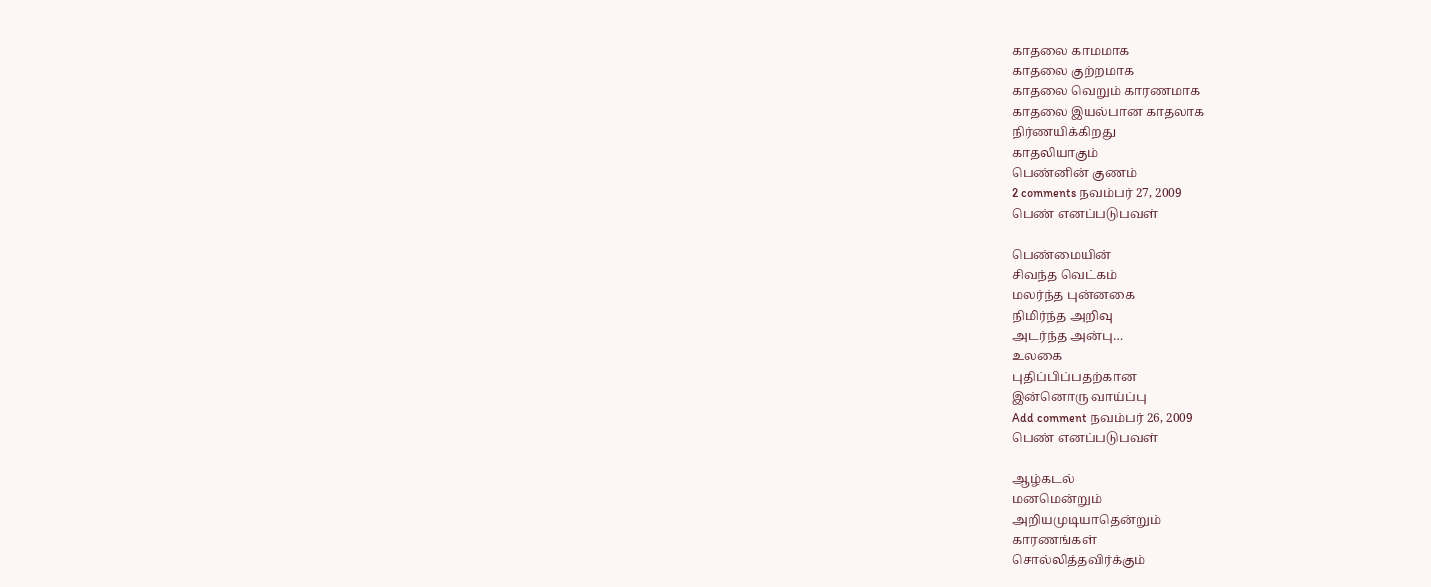காதலை காமமாக
காதலை குற்றமாக
காதலை வெறும் காரணமாக
காதலை இயல்பான காதலாக
நிர்ணயிக்கிறது
காதலியாகும்
பெண்னின் குணம்
2 comments நவம்பர் 27, 2009
பெண் எனப்படுபவள்

பெண்மையின்
சிவந்த வெட்கம்
மலர்ந்த புன்னகை
நிமிர்ந்த அறிவு
அடர்ந்த அன்பு…
உலகை
புதிப்பிப்பதற்கான
இன்னொரு வாய்ப்பு
Add comment நவம்பர் 26, 2009
பெண் எனப்படுபவள்

ஆழ்கடல்
மனமென்றும்
அறியமுடியாதென்றும்
காரணங்கள்
சொல்லித்தவிர்க்கும்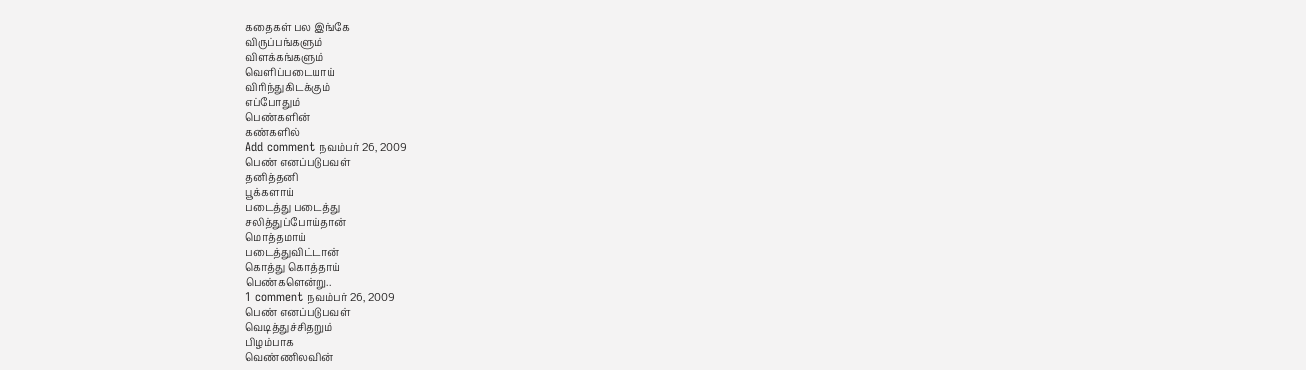கதைகள் பல இங்கே
விருப்பங்களும்
விளக்கங்களும்
வெளிப்படையாய்
விரிந்துகிடக்கும்
எப்போதும்
பெண்களின்
கண்களில்
Add comment நவம்பர் 26, 2009
பெண் எனப்படுபவள்
தனித்தனி
பூக்களாய்
படைத்து படைத்து
சலித்துப்போய்தான்
மொத்தமாய்
படைத்துவிட்டான்
கொத்து கொத்தாய்
பெண்களென்று..
1 comment நவம்பர் 26, 2009
பெண் எனப்படுபவள்
வெடித்துச்சிதறும்
பிழம்பாக
வெண்ணிலவின்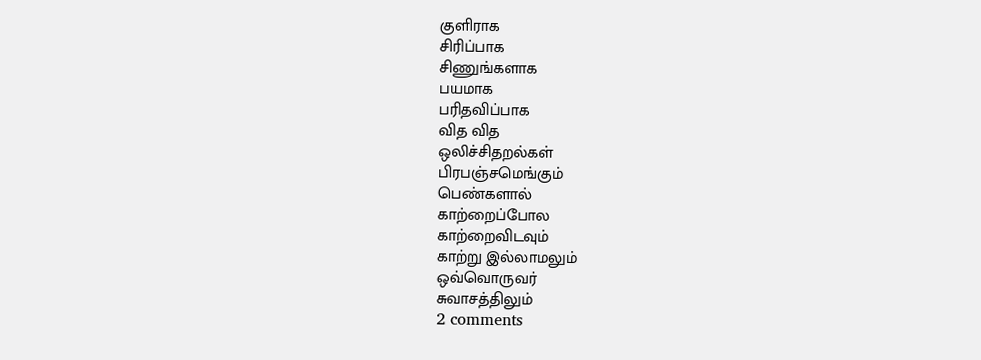குளிராக
சிரிப்பாக
சிணுங்களாக
பயமாக
பரிதவிப்பாக
வித வித
ஒலிச்சிதறல்கள்
பிரபஞ்சமெங்கும்
பெண்களால்
காற்றைப்போல
காற்றைவிடவும்
காற்று இல்லாமலும்
ஒவ்வொருவர்
சுவாசத்திலும்
2 comments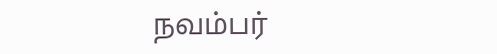நவம்பர்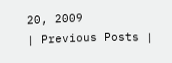20, 2009
| Previous Posts |